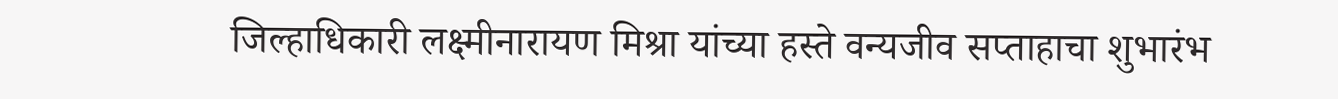जिल्हाधिकारी लक्ष्मीनारायण मिश्रा यांच्या हस्ते वन्यजीव सप्ताहाचा शुभारंभ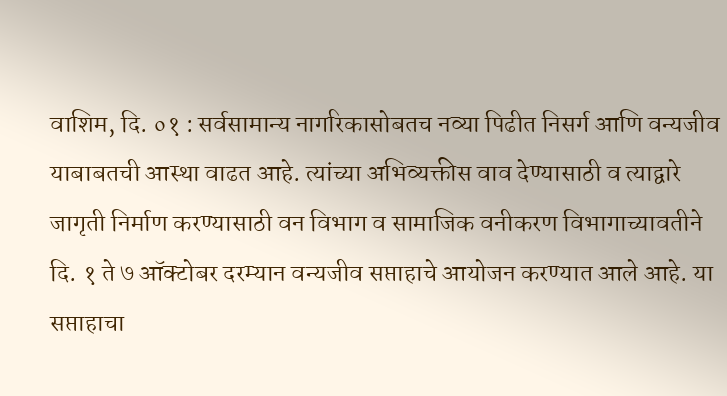वाशिम, दि. ०१ : सर्वसामान्य नागरिकासोबतच नव्या पिढीत निसर्ग आणि वन्यजीव याबाबतची आस्था वाढत आहे. त्यांच्या अभिव्यक्तीस वाव देण्यासाठी व त्याद्वारे जागृती निर्माण करण्यासाठी वन विभाग व सामाजिक वनीकरण विभागाच्यावतीने दि. १ ते ७ ऑक्टोबर दरम्यान वन्यजीव सप्ताहाचे आयोजन करण्यात आले आहे. या सप्ताहाचा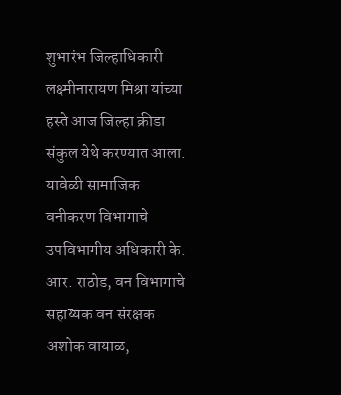शुभारंभ जिल्हाधिकारी लक्ष्मीनारायण मिश्रा यांच्या हस्ते आज जिल्हा क्रीडा संकुल येथे करण्यात आला.
यावेळी सामाजिक वनीकरण विभागाचे उपविभागीय अधिकारी के. आर. राठोड, वन विभागाचे सहाय्यक वन संरक्षक अशोक वायाळ,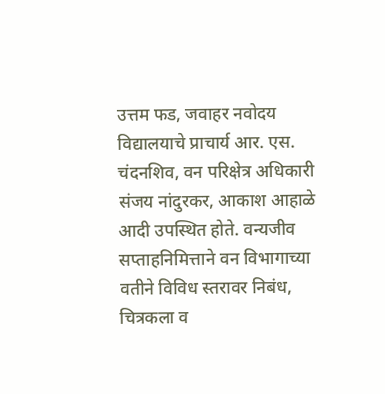उत्तम फड, जवाहर नवोदय विद्यालयाचे प्राचार्य आर. एस. चंदनशिव, वन परिक्षेत्र अधिकारी संजय नांदुरकर, आकाश आहाळे आदी उपस्थित होते. वन्यजीव सप्ताहनिमित्ताने वन विभागाच्या वतीने विविध स्तरावर निबंध, चित्रकला व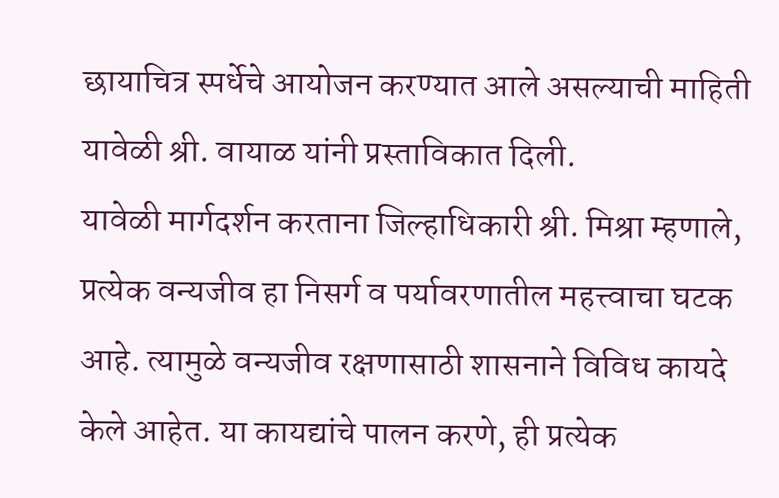छायाचित्र स्पर्धेचे आयोजन करण्यात आले असल्याची माहिती यावेळी श्री. वायाळ यांनी प्रस्ताविकात दिली.
यावेळी मार्गदर्शन करताना जिल्हाधिकारी श्री. मिश्रा म्हणाले, प्रत्येक वन्यजीव हा निसर्ग व पर्यावरणातील महत्त्वाचा घटक आहे. त्यामुळे वन्यजीव रक्षणासाठी शासनाने विविध कायदे केले आहेत. या कायद्यांचे पालन करणे, ही प्रत्येक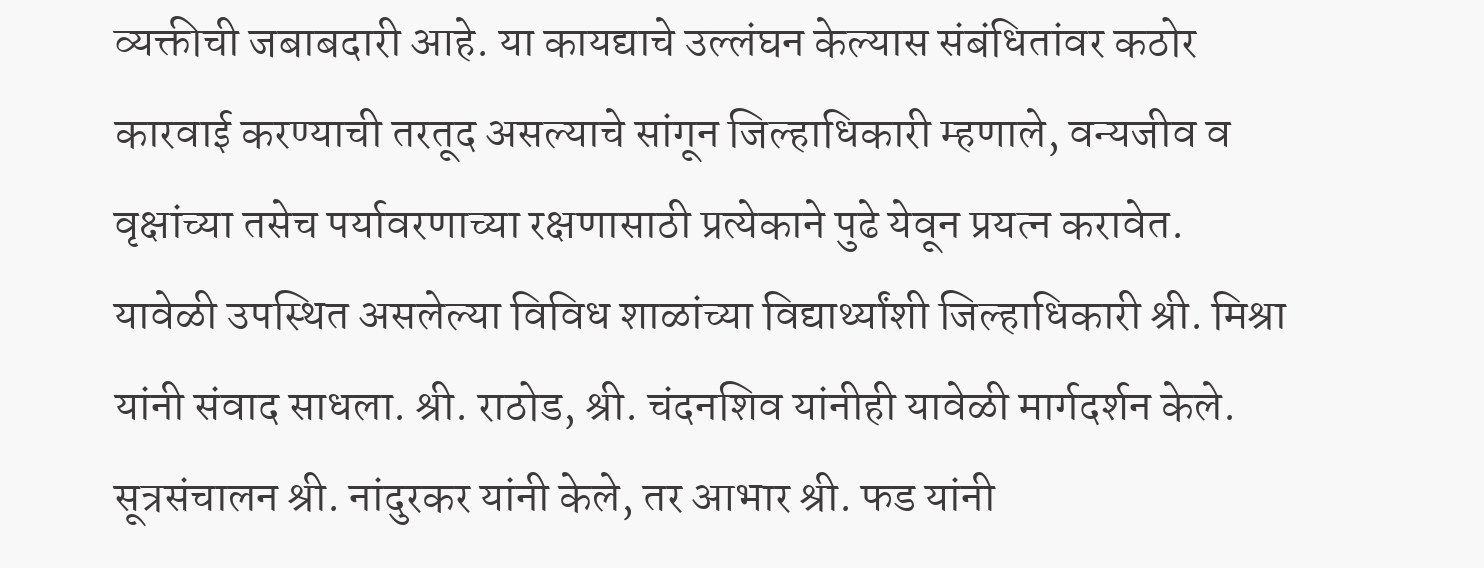व्यक्तीची जबाबदारी आहे. या कायद्याचे उल्लंघन केल्यास संबंधितांवर कठोर कारवाई करण्याची तरतूद असल्याचे सांगून जिल्हाधिकारी म्हणाले, वन्यजीव व वृक्षांच्या तसेच पर्यावरणाच्या रक्षणासाठी प्रत्येकाने पुढे येवून प्रयत्न करावेत.
यावेळी उपस्थित असलेल्या विविध शाळांच्या विद्यार्थ्यांशी जिल्हाधिकारी श्री. मिश्रा यांनी संवाद साधला. श्री. राठोड, श्री. चंदनशिव यांनीही यावेळी मार्गदर्शन केले. सूत्रसंचालन श्री. नांदुरकर यांनी केले, तर आभार श्री. फड यांनी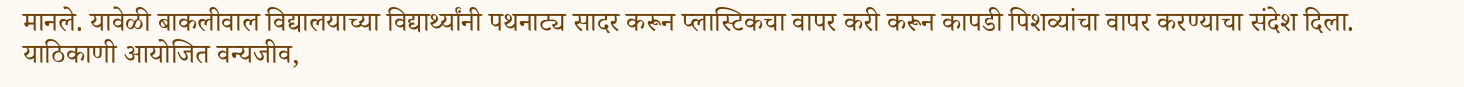मानले. यावेळी बाकलीवाल विद्यालयाच्या विद्यार्थ्यांनी पथनाट्य सादर करून प्लास्टिकचा वापर करी करून कापडी पिशव्यांचा वापर करण्याचा संदेश दिला. याठिकाणी आयोजित वन्यजीव,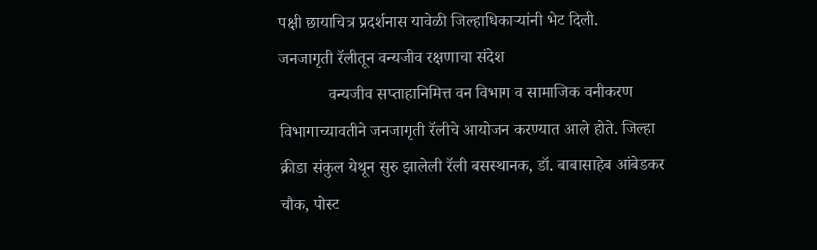पक्षी छायाचित्र प्रदर्शनास यावेळी जिल्हाधिकाऱ्यांनी भेट दिली.
जनजागृती रॅलीतून वन्यजीव रक्षणाचा संदेश
            वन्यजीव सप्ताहानिमित्त वन विभाग व सामाजिक वनीकरण विभागाच्यावतीने जनजागृती रॅलीचे आयोजन करण्यात आले होते. जिल्हा क्रीडा संकुल येथून सुरु झालेली रॅली बसस्थानक, डॉ. बाबासाहेब आंबेडकर चौक, पोस्ट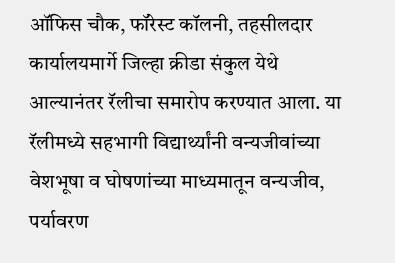ऑफिस चौक, फॉरेस्ट कॉलनी, तहसीलदार कार्यालयमार्गे जिल्हा क्रीडा संकुल येथे आल्यानंतर रॅलीचा समारोप करण्यात आला. या रॅलीमध्ये सहभागी विद्यार्थ्यांनी वन्यजीवांच्या वेशभूषा व घोषणांच्या माध्यमातून वन्यजीव, पर्यावरण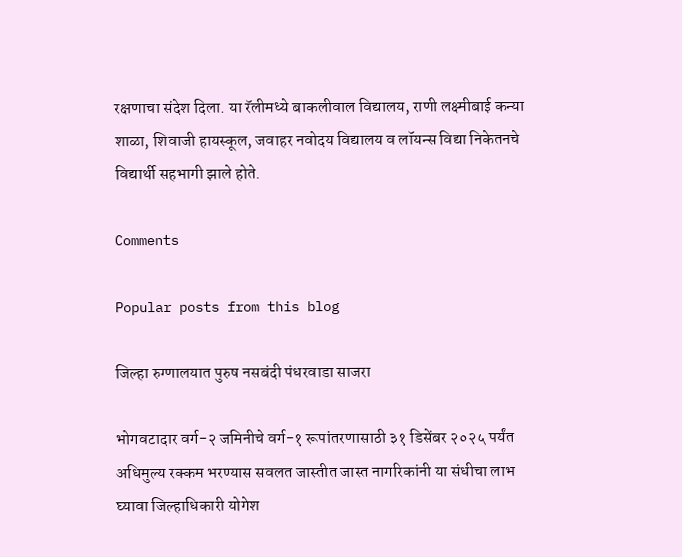रक्षणाचा संदेश दिला. या रॅलीमध्ये बाकलीवाल विद्यालय, राणी लक्ष्मीबाई कन्या शाळा, शिवाजी हायस्कूल, जवाहर नवोदय विद्यालय व लॉयन्स विद्या निकेतनचे विद्यार्थी सहभागी झाले होते.

Comments

Popular posts from this blog

जिल्हा रुग्णालयात पुरुष नसबंदी पंधरवाडा साजरा

भोगवटादार वर्ग-२ जमिनीचे वर्ग-१ रूपांतरणासाठी ३१ डिसेंबर २०२५ पर्यंत अधिमुल्य रक्कम भरण्यास सवलत जास्तीत जास्त नागरिकांनी या संधीचा लाभ घ्यावा जिल्हाधिकारी योगेश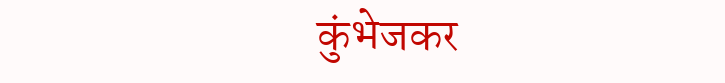कुंभेजकर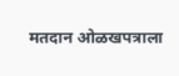मतदान ओळखपत्राला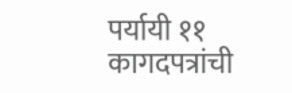पर्यायी ११ कागदपत्रांची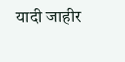यादी जाहीर